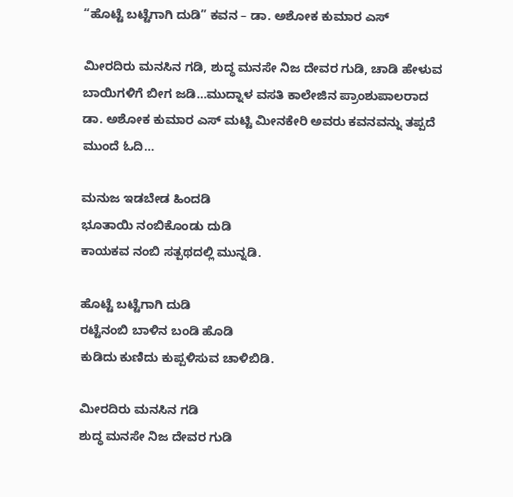“ಹೊಟ್ಟೆ ಬಟ್ಟೆಗಾಗಿ ದುಡಿ” ಕವನ – ಡಾ. ಅಶೋಕ ಕುಮಾರ ಎಸ್

ಮೀರದಿರು ಮನಸಿನ ಗಡಿ, ಶುದ್ಧ ಮನಸೇ ನಿಜ ದೇವರ ಗುಡಿ, ಚಾಡಿ ಹೇಳುವ ಬಾಯಿಗಳಿಗೆ ಬೀಗ ಜಡಿ…ಮುದ್ನಾಳ ವಸತಿ ಕಾಲೇಜಿನ ಪ್ರಾಂಶುಪಾಲರಾದ ಡಾ. ಅಶೋಕ ಕುಮಾರ ಎಸ್ ಮಟ್ಟಿ ಮೀನಕೇರಿ ಅವರು ಕವನವನ್ನು ತಪ್ಪದೆ ಮುಂದೆ ಓದಿ…

ಮನುಜ ಇಡಬೇಡ ಹಿಂದಡಿ
ಭೂತಾಯಿ ನಂಬಿಕೊಂಡು ದುಡಿ
ಕಾಯಕವ ನಂಬಿ ಸತ್ಪಥದಲ್ಲಿ ಮುನ್ನಡಿ.

ಹೊಟ್ಟೆ ಬಟ್ಟೆಗಾಗಿ ದುಡಿ
ರಟ್ಟೆನಂಬಿ ಬಾಳಿನ ಬಂಡಿ ಹೊಡಿ
ಕುಡಿದು ಕುಣಿದು ಕುಪ್ಪಳಿಸುವ ಚಾಳಿಬಿಡಿ.

ಮೀರದಿರು ಮನಸಿನ ಗಡಿ
ಶುದ್ಧ ಮನಸೇ ನಿಜ ದೇವರ ಗುಡಿ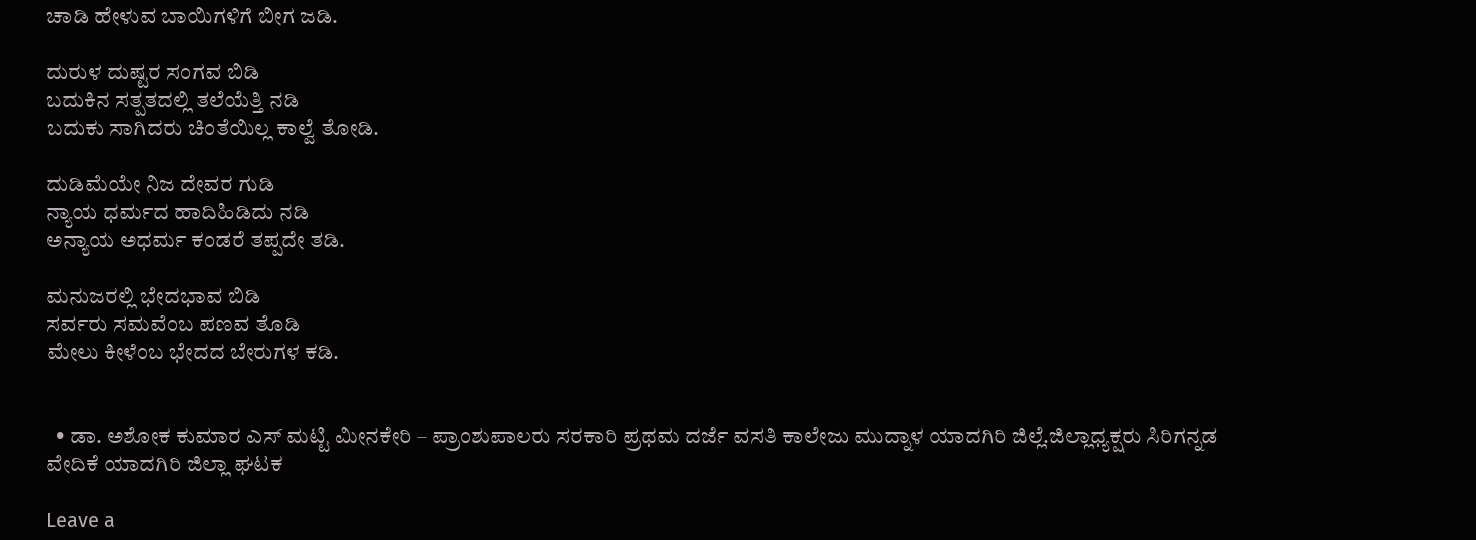ಚಾಡಿ ಹೇಳುವ ಬಾಯಿಗಳಿಗೆ ಬೀಗ ಜಡಿ.

ದುರುಳ ದುಷ್ಟರ ಸಂಗವ ಬಿಡಿ
ಬದುಕಿನ ಸತ್ಪತದಲ್ಲಿ ತಲೆಯೆತ್ತಿ ನಡಿ
ಬದುಕು ಸಾಗಿದರು ಚಿಂತೆಯಿಲ್ಲ ಕಾಲ್ವೆ ತೋಡಿ.

ದುಡಿಮೆಯೇ ನಿಜ ದೇವರ ಗುಡಿ
ನ್ಯಾಯ ಧರ್ಮದ ಹಾದಿಹಿಡಿದು ನಡಿ
ಅನ್ಯಾಯ ಅಧರ್ಮ ಕಂಡರೆ ತಪ್ಪದೇ ತಡಿ.

ಮನುಜರಲ್ಲಿ ಭೇದಭಾವ ಬಿಡಿ
ಸರ್ವರು ಸಮವೆಂಬ ಪಣವ ತೊಡಿ
ಮೇಲು ಕೀಳೆಂಬ ಭೇದದ ಬೇರುಗಳ ಕಡಿ.


  • ಡಾ. ಅಶೋಕ ಕುಮಾರ ಎಸ್ ಮಟ್ಟಿ ಮೀನಕೇರಿ – ಪ್ರಾಂಶುಪಾಲರು ಸರಕಾರಿ ಪ್ರಥಮ ದರ್ಜೆ ವಸತಿ ಕಾಲೇಜು ಮುದ್ನಾಳ ಯಾದಗಿರಿ ಜಿಲ್ಲೆ.ಜಿಲ್ಲಾಧ್ಯಕ್ಷರು ಸಿರಿಗನ್ನಡ ವೇದಿಕೆ ಯಾದಗಿರಿ ಜಿಲ್ಲಾ ಘಟಕ

Leave a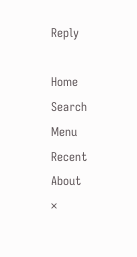Reply

Home
Search
Menu
Recent
About
×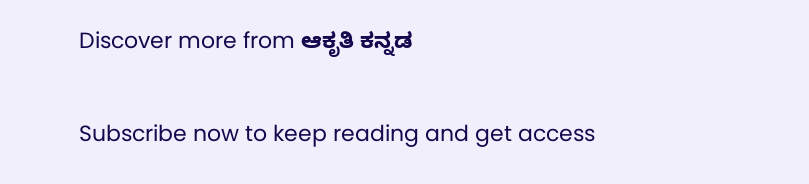Discover more from ಆಕೃತಿ ಕನ್ನಡ

Subscribe now to keep reading and get access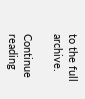to the full archive.

Continue reading